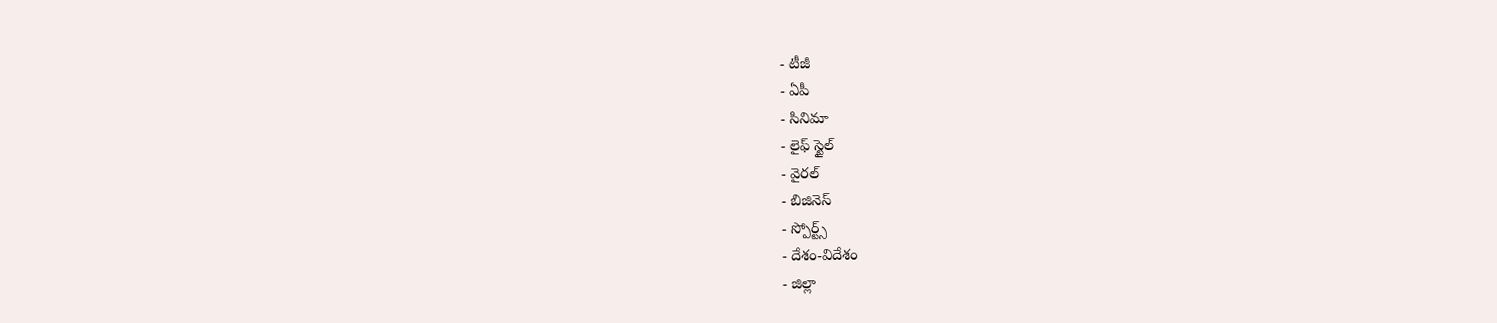- టీజీ
- ఏపీ
- సినిమా
- లైఫ్ స్టైల్
- వైరల్
- బిజినెస్
- స్పోర్ట్స్
- దేశం-విదేశం
- జిల్లా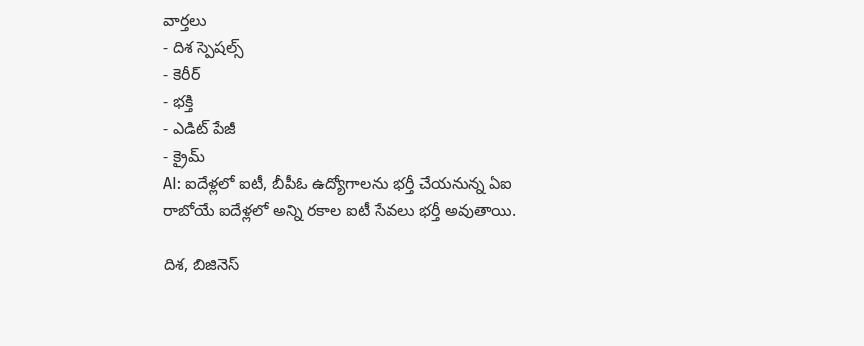వార్తలు
- దిశ స్పెషల్స్
- కెరీర్
- భక్తి
- ఎడిట్ పేజీ
- క్రైమ్
AI: ఐదేళ్లలో ఐటీ, బీపీఓ ఉద్యోగాలను భర్తీ చేయనున్న ఏఐ
రాబోయే ఐదేళ్లలో అన్ని రకాల ఐటీ సేవలు భర్తీ అవుతాయి.

దిశ, బిజినెస్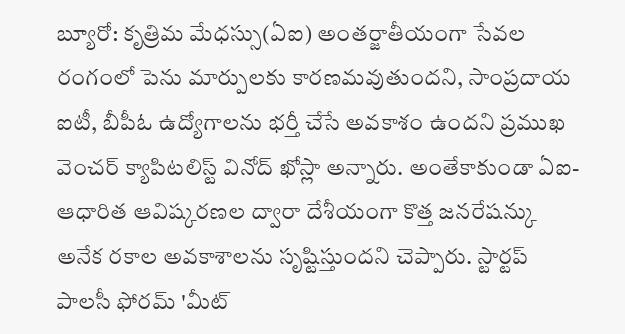బ్యూరో: కృత్రిమ మేధస్సు(ఏఐ) అంతర్జాతీయంగా సేవల రంగంలో పెను మార్పులకు కారణమవుతుందని, సాంప్రదాయ ఐటీ, బీపీఓ ఉద్యోగాలను భర్తీ చేసే అవకాశం ఉందని ప్రముఖ వెంచర్ క్యాపిటలిస్ట్ వినోద్ ఖోస్లా అన్నారు. అంతేకాకుండా ఏఐ-ఆధారిత ఆవిష్కరణల ద్వారా దేశీయంగా కొత్త జనరేషన్కు అనేక రకాల అవకాశాలను సృష్టిస్తుందని చెప్పారు. స్టార్టప్ పాలసీ ఫోరమ్ 'మీట్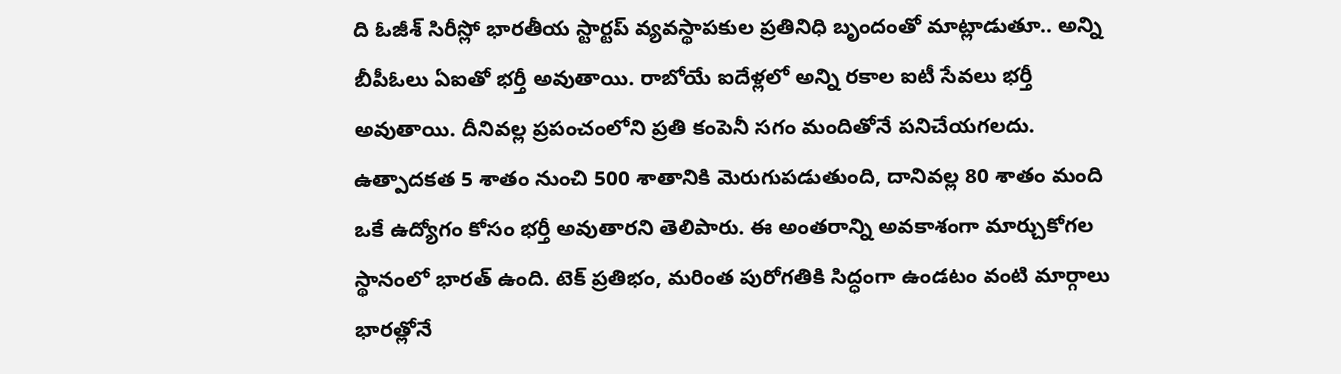ది ఓజీశ్ సిరీస్లో భారతీయ స్టార్టప్ వ్యవస్థాపకుల ప్రతినిధి బృందంతో మాట్లాడుతూ.. అన్ని బీపీఓలు ఏఐతో భర్తీ అవుతాయి. రాబోయే ఐదేళ్లలో అన్ని రకాల ఐటీ సేవలు భర్తీ అవుతాయి. దీనివల్ల ప్రపంచంలోని ప్రతి కంపెనీ సగం మందితోనే పనిచేయగలదు. ఉత్పాదకత 5 శాతం నుంచి 500 శాతానికి మెరుగుపడుతుంది, దానివల్ల 80 శాతం మంది ఒకే ఉద్యోగం కోసం భర్తీ అవుతారని తెలిపారు. ఈ అంతరాన్ని అవకాశంగా మార్చుకోగల స్థానంలో భారత్ ఉంది. టెక్ ప్రతిభం, మరింత పురోగతికి సిద్ధంగా ఉండటం వంటి మార్గాలు భారత్లోనే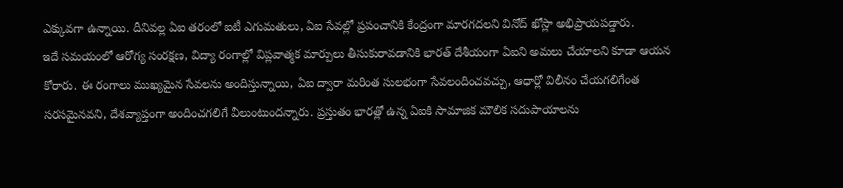ఎక్కువగా ఉన్నాయి. దీనివల్ల ఏఐ తరంలో ఐటీ ఎగుమతులు, ఏఐ సేవల్లో ప్రపంచానికి కేంద్రంగా మారగదలని వినోద్ ఖోస్లా అభిప్రాయపడ్డారు.
ఇదే సమయంలో ఆరోగ్య సంరక్షణ, విద్యా రంగాల్లో విప్లవాత్మక మార్పులు తీసుకురావడానికి భారత్ దేశీయంగా ఏఐని అమలు చేయాలని కూడా ఆయన కోరారు. ఈ రంగాలు ముఖ్యమైన సేవలను అందిస్తున్నాయి, ఏఐ ద్వారా మరింత సులభంగా సేవలందించవచ్చు, ఆధార్లో విలీనం చేయగలిగేంత సరసమైనవని, దేశవ్యాప్తంగా అందించగలిగే వీలుంటుందన్నారు. ప్రస్తుతం భారత్లో ఉన్న ఏఐకి సామాజిక మౌలిక సదుపాయాలను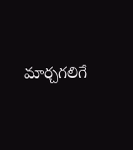మార్చగలిగే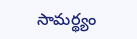సామర్థ్యం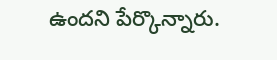ఉందని పేర్కొన్నారు.